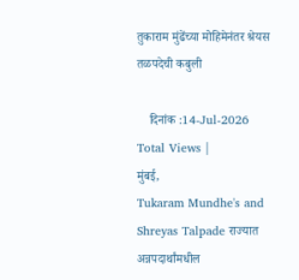तुकाराम मुंढेंच्या मोहिमेनंतर श्रेयस तळपदेची कबुली

    दिनांक :14-Jul-2026
Total Views |
मुंबई,
Tukaram Mundhe's and Shreyas Talpade राज्यात अन्नपदार्थांमधील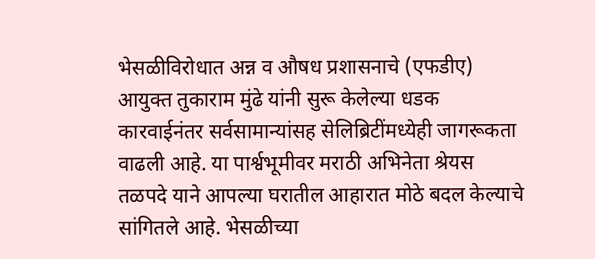भेसळीविरोधात अन्न व औषध प्रशासनाचे (एफडीए) आयुक्त तुकाराम मुंढे यांनी सुरू केलेल्या धडक कारवाईनंतर सर्वसामान्यांसह सेलिब्रिटींमध्येही जागरूकता वाढली आहे. या पार्श्वभूमीवर मराठी अभिनेता श्रेयस तळपदे याने आपल्या घरातील आहारात मोठे बदल केल्याचे सांगितले आहे. भेसळीच्या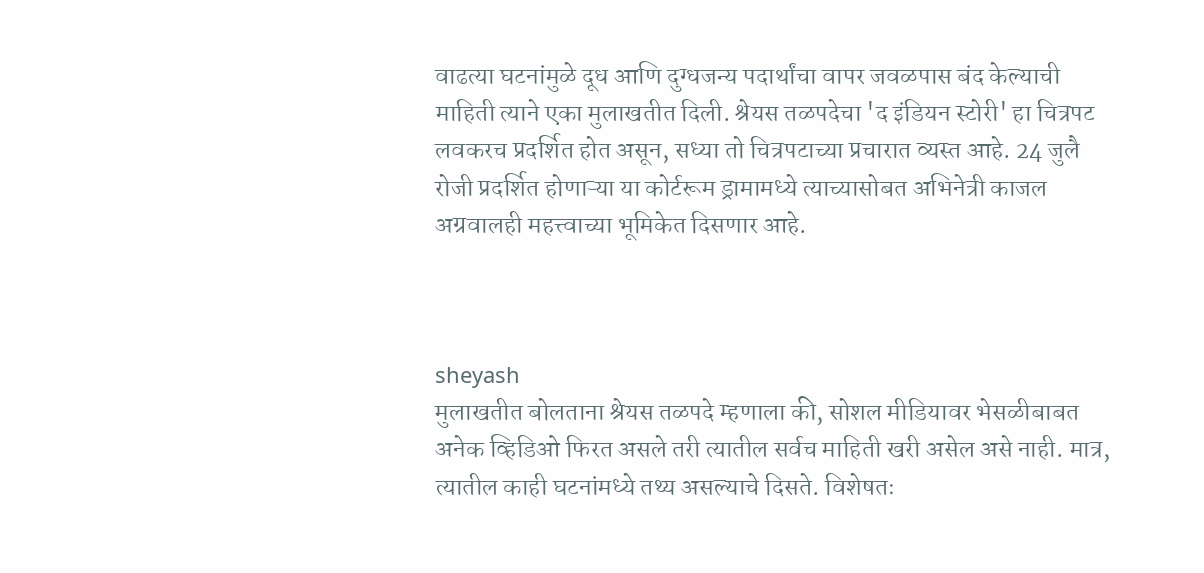वाढत्या घटनांमुळे दूध आणि दुग्धजन्य पदार्थांचा वापर जवळपास बंद केल्याची माहिती त्याने एका मुलाखतीत दिली. श्रेयस तळपदेचा 'द इंडियन स्टोरी' हा चित्रपट लवकरच प्रदर्शित होत असून, सध्या तो चित्रपटाच्या प्रचारात व्यस्त आहे. 24 जुलै रोजी प्रदर्शित होणाऱ्या या कोर्टरूम ड्रामामध्ये त्याच्यासोबत अभिनेत्री काजल अग्रवालही महत्त्वाच्या भूमिकेत दिसणार आहे.



sheyash
मुलाखतीत बोलताना श्रेयस तळपदे म्हणाला की, सोशल मीडियावर भेसळीबाबत अनेक व्हिडिओ फिरत असले तरी त्यातील सर्वच माहिती खरी असेल असे नाही. मात्र, त्यातील काही घटनांमध्ये तथ्य असल्याचे दिसते. विशेषतः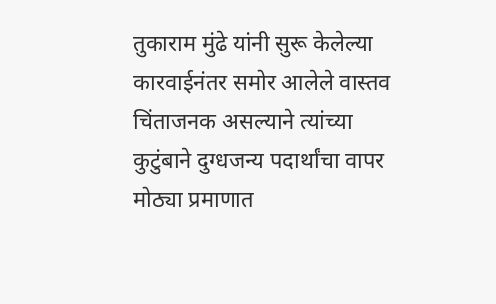तुकाराम मुंढे यांनी सुरू केलेल्या कारवाईनंतर समोर आलेले वास्तव चिंताजनक असल्याने त्यांच्या कुटुंबाने दुग्धजन्य पदार्थांचा वापर मोठ्या प्रमाणात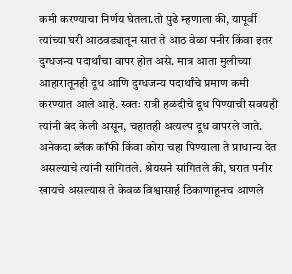कमी करण्याचा निर्णय घेतला.तो पुढे म्हणाला की, यापूर्वी त्यांच्या घरी आठवड्यातून सात ते आठ वेळा पनीर किंवा इतर दुग्धजन्य पदार्थांचा वापर होत असे. मात्र आता मुलीच्या आहारातूनही दूध आणि दुग्धजन्य पदार्थांचे प्रमाण कमी करण्यात आले आहे. स्वतः रात्री हळदीचे दूध पिण्याची सवयही त्यांनी बंद केली असून, चहातही अत्यल्प दूध वापरले जाते. अनेकदा ब्लॅक कॉफी किंवा कोरा चहा पिण्याला ते प्राधान्य देत असल्याचे त्यांनी सांगितले. श्रेयसने सांगितले की, घरात पनीर खायचे असल्यास ते केवळ विश्वासार्ह ठिकाणाहूनच आणले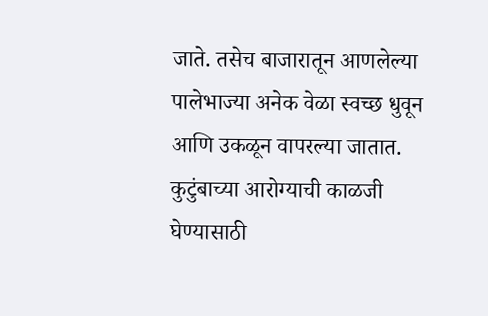जाते. तसेच बाजारातून आणलेल्या पालेभाज्या अनेक वेळा स्वच्छ धुवून आणि उकळून वापरल्या जातात. कुटुंबाच्या आरोग्याची काळजी घेण्यासाठी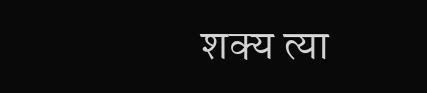शक्य त्या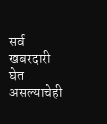सर्व खबरदारी घेत असल्याचेही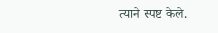त्याने स्पष्ट केले.